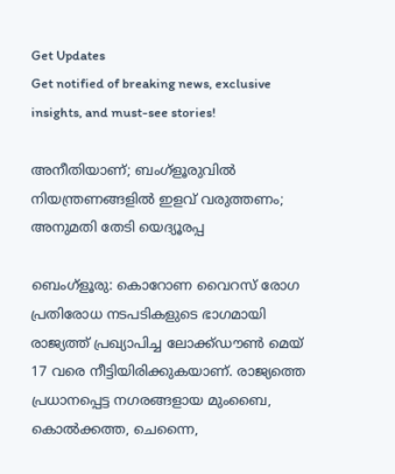Get Updates
Get notified of breaking news, exclusive insights, and must-see stories!

അനീതിയാണ്; ബംഗ്‌ളൂരുവില്‍ നിയന്ത്രണങ്ങളില്‍ ഇളവ് വരുത്തണം; അനുമതി തേടി യെദ്യൂരപ്പ

ബെംഗ്‌ളൂരു: കൊറോണ വൈറസ് രോഗ പ്രതിരോധ നടപടികളുടെ ഭാഗമായി രാജ്യത്ത് പ്രഖ്യാപിച്ച ലോക്ക്ഡൗണ്‍ മെയ് 17 വരെ നീട്ടിയിരിക്കുകയാണ്. രാജ്യത്തെ പ്രധാനപ്പെട്ട നഗരങ്ങളായ മുംബൈ, കൊല്‍ക്കത്ത, ചെന്നൈ,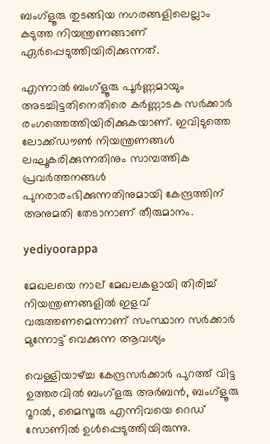ബംഗ്‌ളൂരു തുടങ്ങിയ നഗരങ്ങളിലെല്ലാം കടുത്ത നിയന്ത്രണങ്ങാണ് ഏര്‍പ്പെടുത്തിയിരിക്കുന്നത്.

എന്നാല്‍ ബംഗ്‌ളൂരു പൂര്‍ണ്ണമായും അടച്ചിട്ടതിനെതിരെ കര്‍ണ്ണാടക സര്‍ക്കാര്‍ രംഗത്തെത്തിയിരിക്കുകയാണ്. ഇവിടുത്തെ ലോക്ക്ഡൗണ്‍ നിയന്ത്രണങ്ങള്‍ ലഘൂകരിക്കുന്നതിനും സാമ്പത്തിക പ്രവര്‍ത്തനങ്ങള്‍ പുനരാരംഭിക്കുന്നതിനുമായി കേന്ദ്രത്തിന് അനുമതി തേടാനാണ് തീരുമാനം.

yediyoorappa

മേഖലയെ നാല് മേഖലകളായി തിരിച്ച് നിയന്ത്രണങ്ങളില്‍ ഇളവ് വരുത്തണമെന്നാണ് സംസ്ഥാന സര്‍ക്കാര്‍ മുന്നോട്ട് വെക്കുന്ന ആവശ്യം

വെള്ളിയാഴ്ച്ച കേന്ദ്രസര്‍ക്കാര്‍ പുറത്ത് വിട്ട ഉത്തരവില്‍ ബംഗ്‌ളരു അര്‍ബന്‍, ബംഗ്‌ളൂരു റൂറല്‍, മൈസൂരു എന്നിവയെ റെഡ് സോണില്‍ ഉള്‍പ്പെടുത്തിയിരുന്നു.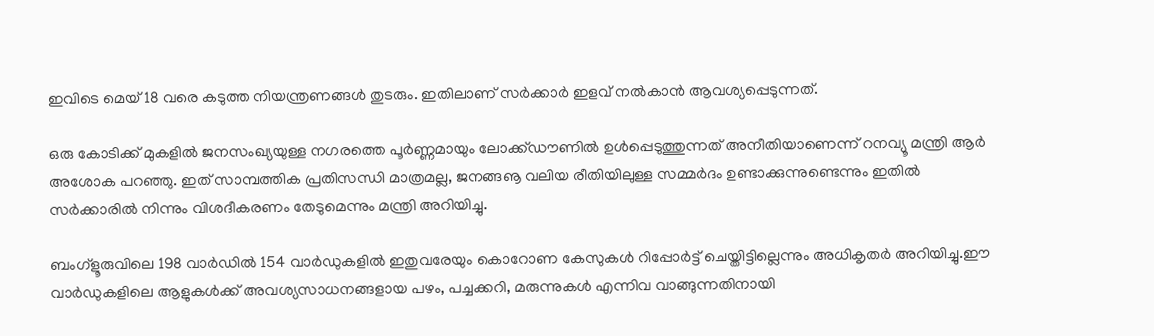ഇവിടെ മെയ് 18 വരെ കടുത്ത നിയന്ത്രണങ്ങള്‍ തുടരും. ഇതിലാണ് സര്‍ക്കാര്‍ ഇളവ് നല്‍കാന്‍ ആവശ്യപ്പെടുന്നത്.

ഒരു കോടിക്ക് മുകളില്‍ ജനസംഖ്യയുള്ള നഗരത്തെ പൂര്‍ണ്ണമായും ലോക്ക്ഡൗണില്‍ ഉള്‍പ്പെടുത്തുന്നത് അനീതിയാണെന്ന് റനവ്യൂ മന്ത്രി ആര്‍ അശോക പറഞ്ഞു. ഇത് സാമ്പത്തിക പ്രതിസന്ധി മാത്രമല്ല, ജനങ്ങൡ വലിയ രീതിയിലുള്ള സമ്മര്‍ദം ഉണ്ടാക്കുന്നുണ്ടെന്നും ഇതില്‍ സര്‍ക്കാരില്‍ നിന്നും വിശദീകരണം തേടുമെന്നും മന്ത്രി അറിയിച്ചു.

ബംഗ്‌ളൂരുവിലെ 198 വാര്‍ഡില്‍ 154 വാര്‍ഡുകളില്‍ ഇതുവരേയും കൊറോണ കേസുകള്‍ റിപ്പോര്‍ട്ട് ചെയ്തിട്ടില്ലെന്നും അധികൃതര്‍ അറിയിച്ചു.ഈ വാര്‍ഡുകളിലെ ആളുകള്‍ക്ക് അവശ്യസാധനങ്ങളായ പഴം, പച്ചക്കറി, മരുന്നുകള്‍ എന്നിവ വാങ്ങുന്നതിനായി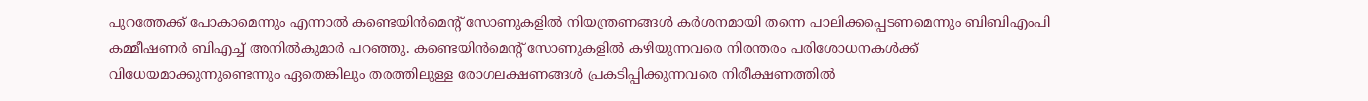പുറത്തേക്ക് പോകാമെന്നും എന്നാല്‍ കണ്ടെയിന്‍മെന്റ് സോണുകളില്‍ നിയന്ത്രണങ്ങള്‍ കര്‍ശനമായി തന്നെ പാലിക്കപ്പെടണമെന്നും ബിബിഎംപി കമ്മീഷണര്‍ ബിഎച്ച് അനില്‍കുമാര്‍ പറഞ്ഞു. കണ്ടെയിന്‍മെന്റ് സോണുകളില്‍ കഴിയുന്നവരെ നിരന്തരം പരിശോധനകള്‍ക്ക് വിധേയമാക്കുന്നുണ്ടെന്നും ഏതെങ്കിലും തരത്തിലുള്ള രോഗലക്ഷണങ്ങള്‍ പ്രകടിപ്പിക്കുന്നവരെ നിരീക്ഷണത്തില്‍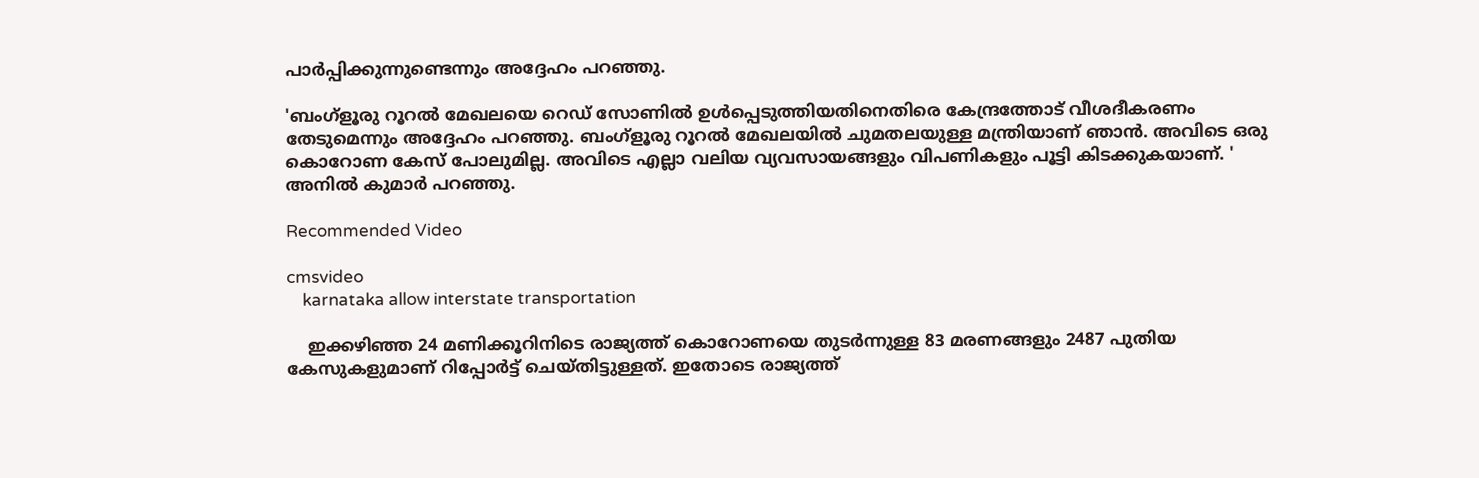പാര്‍പ്പിക്കുന്നുണ്ടെന്നും അദ്ദേഹം പറഞ്ഞു.

'ബംഗ്‌ളൂരു റൂറല്‍ മേഖലയെ റെഡ് സോണില്‍ ഉള്‍പ്പെടുത്തിയതിനെതിരെ കേന്ദ്രത്തോട് വീശദീകരണം തേടുമെന്നും അദ്ദേഹം പറഞ്ഞു. ബംഗ്‌ളൂരു റൂറല്‍ മേഖലയില്‍ ചുമതലയുള്ള മന്ത്രിയാണ് ഞാന്‍. അവിടെ ഒരു കൊറോണ കേസ് പോലുമില്ല. അവിടെ എല്ലാ വലിയ വ്യവസായങ്ങളും വിപണികളും പൂട്ടി കിടക്കുകയാണ്. ' അനില്‍ കുമാര്‍ പറഞ്ഞു.

Recommended Video

cmsvideo
    karnataka allow interstate transportation

    ഇക്കഴിഞ്ഞ 24 മണിക്കൂറിനിടെ രാജ്യത്ത് കൊറോണയെ തുടര്‍ന്നുള്ള 83 മരണങ്ങളും 2487 പുതിയ കേസുകളുമാണ് റിപ്പോര്‍ട്ട് ചെയ്തിട്ടുള്ളത്. ഇതോടെ രാജ്യത്ത്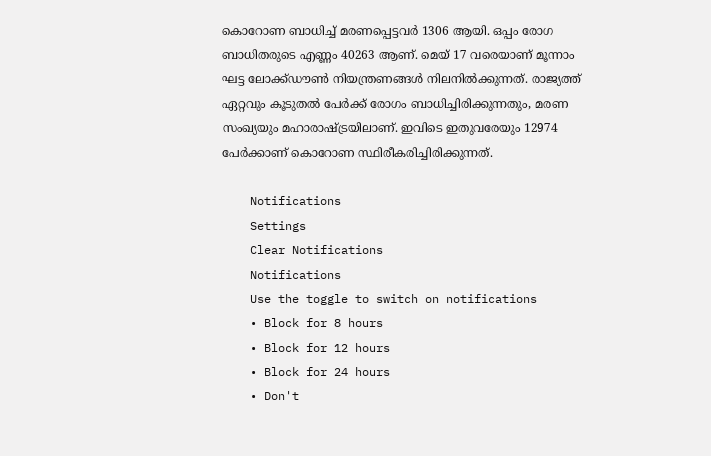കൊറോണ ബാധിച്ച് മരണപ്പെട്ടവര്‍ 1306 ആയി. ഒപ്പം രോഗ ബാധിതരുടെ എണ്ണം 40263 ആണ്. മെയ് 17 വരെയാണ് മൂന്നാം ഘട്ട ലോക്ക്ഡൗണ്‍ നിയന്ത്രണങ്ങള്‍ നിലനില്‍ക്കുന്നത്. രാജ്യത്ത് ഏറ്റവും കൂടുതല്‍ പേര്‍ക്ക് രോഗം ബാധിച്ചിരിക്കുന്നതും, മരണ സംഖ്യയും മഹാരാഷ്ട്രയിലാണ്. ഇവിടെ ഇതുവരേയും 12974 പേര്‍ക്കാണ് കൊറോണ സ്ഥിരീകരിച്ചിരിക്കുന്നത്.

    Notifications
    Settings
    Clear Notifications
    Notifications
    Use the toggle to switch on notifications
    • Block for 8 hours
    • Block for 12 hours
    • Block for 24 hours
    • Don't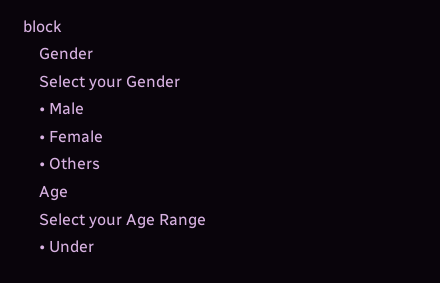block
    Gender
    Select your Gender
    • Male
    • Female
    • Others
    Age
    Select your Age Range
    • Under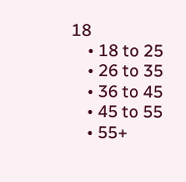18
    • 18 to 25
    • 26 to 35
    • 36 to 45
    • 45 to 55
    • 55+